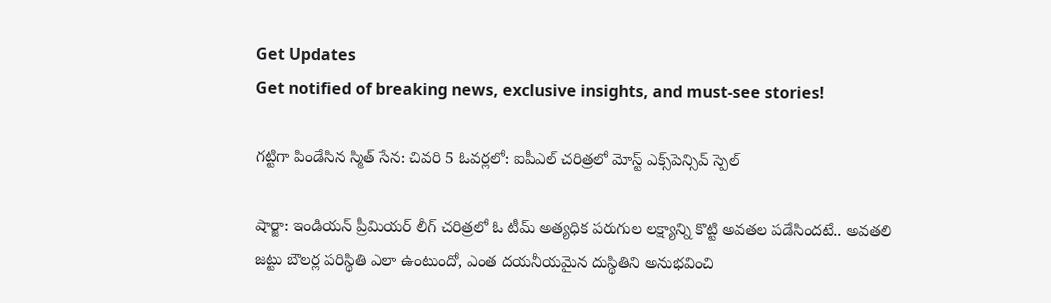Get Updates
Get notified of breaking news, exclusive insights, and must-see stories!

గట్టిగా పిండేసిన స్మిత్ సేన: చివరి 5 ఓవర్లలో: ఐపీఎల్ చరిత్రలో మోస్ట్ ఎక్స్‌పెన్సివ్ స్పెల్

షార్జా: ఇండియన్ ప్రీమియర్ లీగ్ చరిత్రలో ఓ టీమ్ అత్యధిక పరుగుల లక్ష్యాన్ని కొట్టి అవతల పడేసిందటే.. అవతలి జట్టు బౌలర్ల పరిస్థితి ఎలా ఉంటుందో, ఎంత దయనీయమైన దుస్థితిని అనుభవించి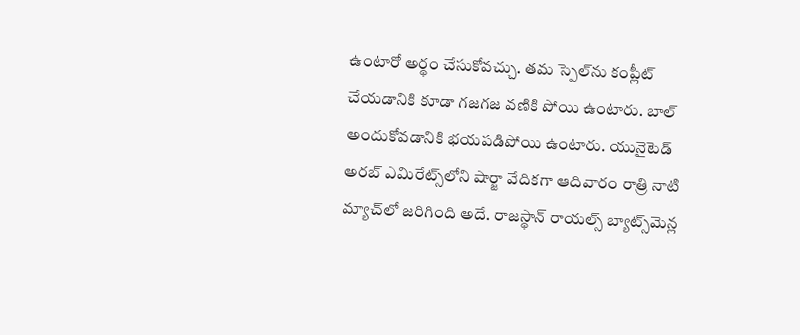ఉంటారో అర్థం చేసుకోవచ్చు. తమ స్పెల్‌ను కంప్లీట్ చేయడానికి కూడా గజగజ వణికి పోయి ఉంటారు. బాల్ అందుకోవడానికి భయపడిపోయి ఉంటారు. యునైటెడ్ అరబ్ ఎమిరేట్స్‌లోని షార్జా వేదికగా ఆదివారం రాత్రి నాటి మ్యాచ్‌లో జరిగింది అదే. రాజస్థాన్ రాయల్స్ బ్యాట్స్‌మెన్ల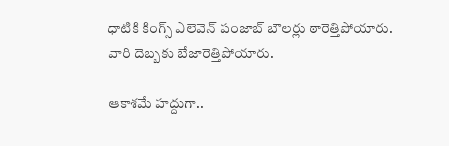ధాటికి కింగ్స్ ఎలెవెన్ పంజాబ్ బౌలర్లు ఠారెత్తిపోయారు. వారి దెబ్బకు బేజారెత్తిపోయారు.

ఆకాశమే హద్దుగా..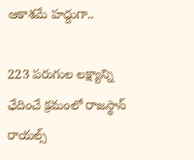ఆకాశమే హద్దుగా..

223 పరుగుల లక్ష్యాన్ని ఛేదించే క్రమంలో రాజస్థాన్ రాయల్స్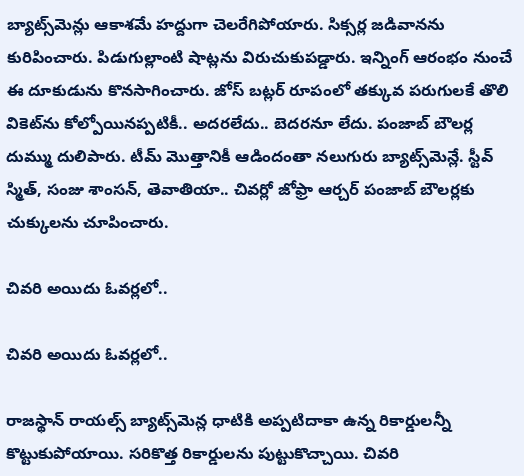బ్యాట్స్‌మెన్లు ఆకాశమే హద్దుగా చెలరేగిపోయారు. సిక్సర్ల జడివానను కురిపించారు. పిడుగుల్లాంటి షాట్లను విరుచుకుపడ్డారు. ఇన్నింగ్ ఆరంభం నుంచే ఈ దూకుడును కొనసాగించారు. జోస్ బట్లర్ రూపంలో తక్కువ పరుగులకే తొలి వికెట్‌ను కోల్పోయినప్పటికీ.. అదరలేదు.. బెదరనూ లేదు. పంజాబ్ బౌలర్ల దుమ్ము దులిపారు. టీమ్ మొత్తానికీ ఆడిందంతా నలుగురు బ్యాట్స్‌మెన్లే. స్టీవ్ స్మిత్, సంజు శాంసన్, తెవాతియా.. చివర్లో జోఫ్రా ఆర్చర్ పంజాబ్ బౌలర్లకు చుక్కులను చూపించారు.

చివరి అయిదు ఓవర్లలో..

చివరి అయిదు ఓవర్లలో..

రాజస్థాన్ రాయల్స్ బ్యాట్స్‌మెన్ల ధాటికి అప్పటిదాకా ఉన్న రికార్డులన్నీ కొట్టుకుపోయాయి. సరికొత్త రికార్డులను పుట్టుకొచ్చాయి. చివరి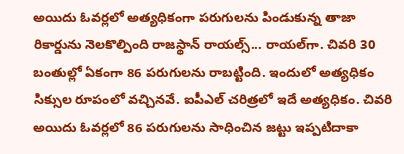అయిదు ఓవర్లలో అత్యధికంగా పరుగులను పిండుకున్న తాజా రికార్డును నెలకొల్పింది రాజస్థాన్ రాయల్స్... రాయల్‌గా. చివరి 30 బంతుల్లో ఏకంగా 86 పరుగులను రాబట్టింది. ఇందులో అత్యధికం సిక్సుల రూపంలో వచ్చినవే. ఐపీఎల్ చరిత్రలో ఇదే అత్యధికం. చివరి అయిదు ఓవర్లలో 86 పరుగులను సాధించిన జట్టు ఇప్పటిదాకా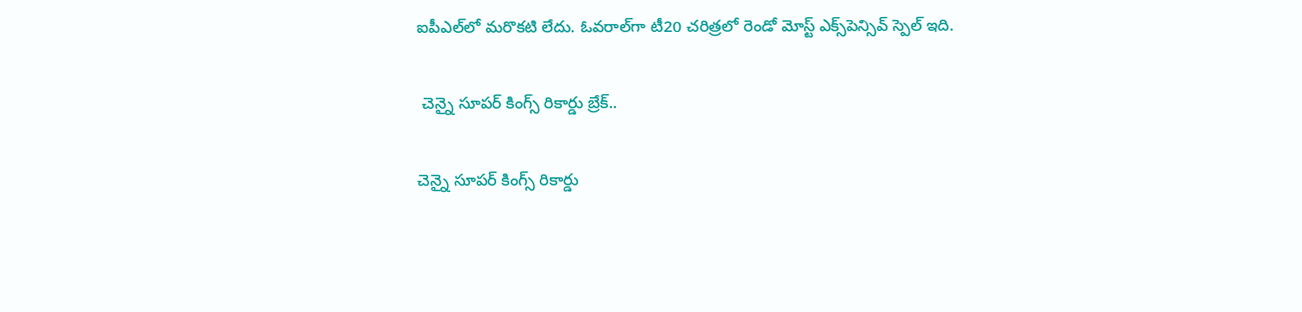ఐపీఎల్‌లో మరొకటి లేదు. ఓవరాల్‌గా టీ20 చరిత్రలో రెండో మోస్ట్ ఎక్స్‌పెన్సివ్ స్పెల్ ఇది.

 చెన్నై సూపర్ కింగ్స్ రికార్డు బ్రేక్..

చెన్నై సూపర్ కింగ్స్ రికార్డు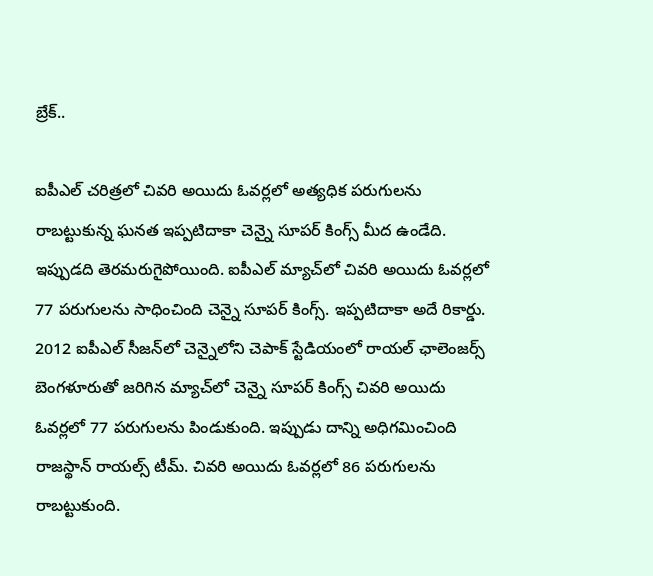బ్రేక్..

ఐపీఎల్ చరిత్రలో చివరి అయిదు ఓవర్లలో అత్యధిక పరుగులను రాబట్టుకున్న ఘనత ఇప్పటిదాకా చెన్నై సూపర్ కింగ్స్ మీద ఉండేది. ఇప్పుడది తెరమరుగైపోయింది. ఐపీఎల్ మ్యాచ్‌లో చివరి అయిదు ఓవర్లలో 77 పరుగులను సాధించింది చెన్నై సూపర్ కింగ్స్. ఇప్పటిదాకా అదే రికార్డు. 2012 ఐపీఎల్ సీజన్‌లో చెన్నైలోని చెపాక్ స్టేడియంలో రాయల్ ఛాలెంజర్స్ బెంగళూరుతో జరిగిన మ్యాచ్‌లో చెన్నై సూపర్ కింగ్స్ చివరి అయిదు ఓవర్లలో 77 పరుగులను పిండుకుంది. ఇప్పుడు దాన్ని అధిగమించింది రాజస్థాన్ రాయల్స్ టీమ్. చివరి అయిదు ఓవర్లలో 86 పరుగులను రాబట్టుకుంది.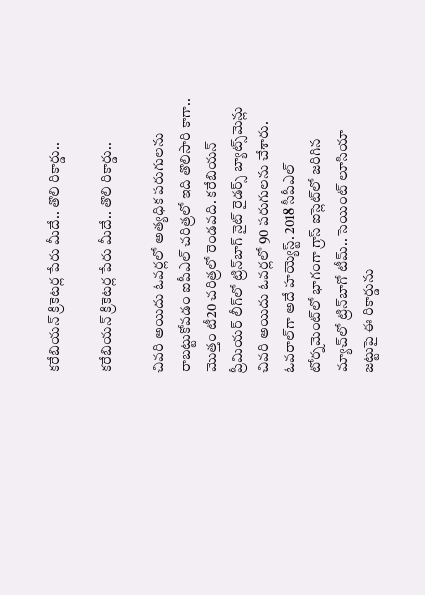కరేబియన్ క్రికెటర్ల పేరు మీదే.. తొలి రికార్డు..

కరేబియన్ క్రికెటర్ల పేరు మీదే.. తొలి రికార్డు..

చివరి అయిదు ఓవర్లలో అత్యధిక పరుగులను రాబట్టుకోవడం ఐపీఎల్ చరిత్రలో ఇది తొలిసారి కాగా.. మొత్తం టీ20 చరిత్రలో రెండవది. కరేబియన్ ప్రీమియర్ లీగ్‌లో ట్రిన్‌బాగ్ నైట్ రైడర్స్ బ్యాట్స్‌మెన్లు చివరి అయిదు ఓవర్లలో 90 పరుగులను చేశారు. ఓవరాల్‌గా అదే హయ్యెస్ట్. 2018 సీపీఎల్‌ టోర్నమెంట్‌లో భాగంగా గ్రాస్ ఐస్లెట్‌లో జరిగిన మ్యాచ్‌లో ట్రిన్‌బాగో టీమ్.. సెయింట్ లూసియా జట్టుపై ఈ రికార్డును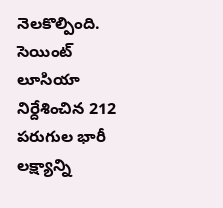నెలకొల్పింది. సెయింట్ లూసియా నిర్దేశించిన 212 పరుగుల భారీ లక్ష్యాన్ని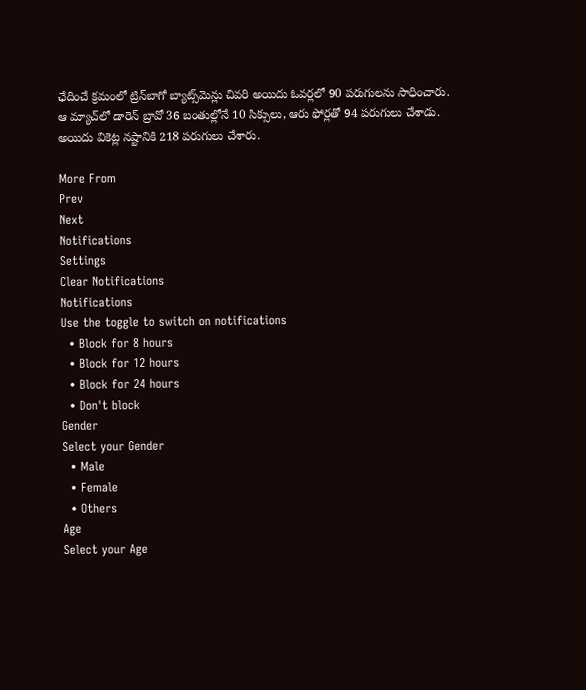ఛేదించే క్రమంలో ట్రిన్‌బాగో బ్యాట్స్‌మెన్లు చివరి అయిదు ఓవర్లలో 90 పరుగులను సాధించారు. ఆ మ్యాచ్‌లో డారెన్ బ్రావో 36 బంతుల్లోనే 10 సిక్సులు, ఆరు ఫోర్లతో 94 పరుగులు చేశాడు. అయిదు వికెట్ల నష్టానికి 218 పరుగులు చేశారు.

More From
Prev
Next
Notifications
Settings
Clear Notifications
Notifications
Use the toggle to switch on notifications
  • Block for 8 hours
  • Block for 12 hours
  • Block for 24 hours
  • Don't block
Gender
Select your Gender
  • Male
  • Female
  • Others
Age
Select your Age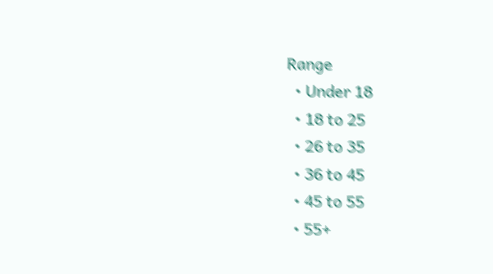Range
  • Under 18
  • 18 to 25
  • 26 to 35
  • 36 to 45
  • 45 to 55
  • 55+